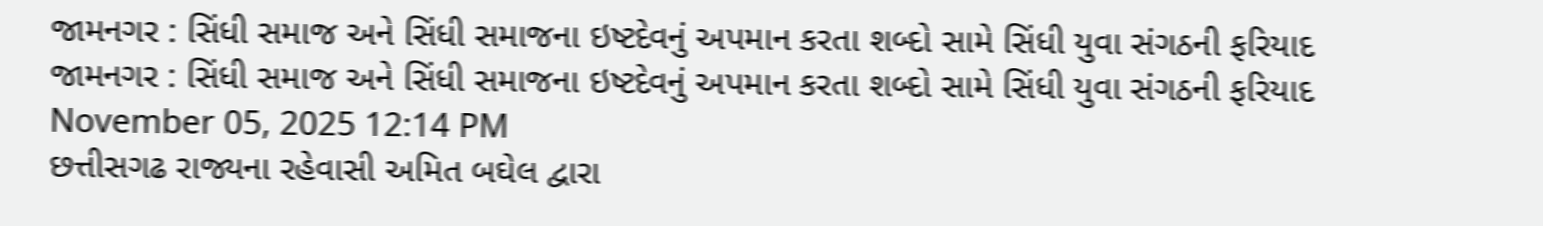જામનગર : સિંધી સમાજ અને સિંધી સમાજના ઇષ્ટદેવનું અપમાન કરતા શબ્દો સામે સિંધી યુવા સંગઠની ફરિયાદ
જામનગર : સિંધી સમાજ અને સિંધી સમાજના ઇષ્ટદેવનું અપમાન કરતા શબ્દો સામે સિંધી યુવા સંગઠની ફરિયાદ
November 05, 2025 12:14 PM
છત્તીસગઢ રાજ્યના રહેવાસી અમિત બઘેલ દ્વારા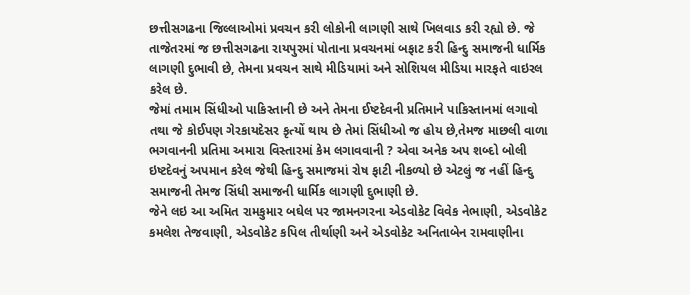છત્તીસગઢના જિલ્લાઓમાં પ્રવચન કરી લોકોની લાગણી સાથે ખિલવાડ કરી રહ્યો છે. જે તાજેતરમાં જ છત્તીસગઢના રાયપુરમાં પોતાના પ્રવચનમાં બફાટ કરી હિન્દુ સમાજની ધાર્મિક લાગણી દુભાવી છે, તેમના પ્રવચન સાથે મીડિયામાં અને સોશિયલ મીડિયા મારફતે વાઇરલ કરેલ છે.
જેમાં તમામ સિંધીઓ પાકિસ્તાની છે અને તેમના ઈષ્ટદેવની પ્રતિમાને પાકિસ્તાનમાં લગાવો તથા જે કોઈપણ ગેરકાયદેસર કૃત્યોં થાય છે તેમાં સિંધીઓ જ હોય છે,તેમજ માછલી વાળા ભગવાનની પ્રતિમા અમારા વિસ્તારમાં કેમ લગાવવાની ? એવા અનેક અપ શબ્દો બોલી ઇષ્ટદેવનું અપમાન કરેલ જેથી હિન્દુ સમાજમાં રોષ ફાટી નીકળ્યો છે એટલું જ નહીં હિન્દુ સમાજની તેમજ સિંધી સમાજની ધાર્મિક લાગણી દુભાણી છે.
જેને લઇ આ અમિત રામકુમાર બઘેલ પર જામનગરના એડવોકેટ વિવેક નેભાણી, એડવોકેટ કમલેશ તેજવાણી, એડવોકેટ કપિલ તીર્થાણી અને એડવોકેટ અનિતાબેન રામવાણીના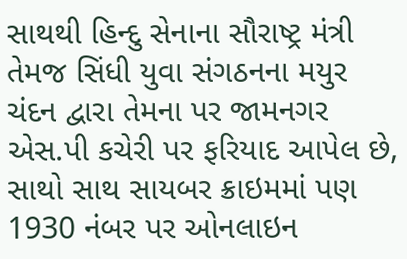સાથથી હિન્દુ સેનાના સૌરાષ્ટ્ર મંત્રી તેમજ સિંધી યુવા સંગઠનના મયુર ચંદન દ્વારા તેમના પર જામનગર એસ.પી કચેરી પર ફરિયાદ આપેલ છે, સાથો સાથ સાયબર ક્રાઇમમાં પણ 1930 નંબર પર ઓનલાઇન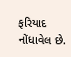ફરિયાદ નોંધાવેલ છે.